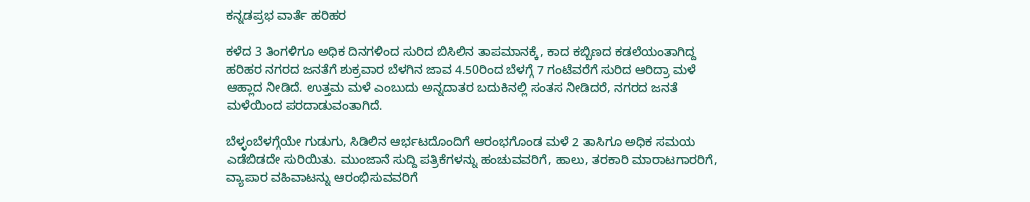ಕನ್ನಡಪ್ರಭ ವಾರ್ತೆ ಹರಿಹರ

ಕಳೆದ 3 ತಿಂಗಳಿಗೂ ಅಧಿಕ ದಿನಗಳಿಂದ ಸುರಿದ ಬಿಸಿಲಿನ ತಾಪಮಾನಕ್ಕೆ, ಕಾದ ಕಬ್ಬಿಣದ ಕಡಲೆಯಂತಾಗಿದ್ದ ಹರಿಹರ ನಗರದ ಜನತೆಗೆ ಶುಕ್ರವಾರ ಬೆಳಗಿನ ಜಾವ 4.50ರಿಂದ ಬೆಳಗ್ಗೆ 7 ಗಂಟೆವರೆಗೆ ಸುರಿದ ಆರಿದ್ರಾ ಮಳೆ ಆಹ್ಲಾದ ನೀಡಿದೆ. ಉತ್ತಮ ಮಳೆ ಎಂಬುದು ಅನ್ನದಾತರ ಬದುಕಿನಲ್ಲಿ ಸಂತಸ ನೀಡಿದರೆ, ನಗರದ ಜನತೆ ಮಳೆಯಿಂದ ಪರದಾಡುವಂತಾಗಿದೆ.

ಬೆಳ್ಳಂಬೆಳಗ್ಗೆಯೇ ಗುಡುಗು, ಸಿಡಿಲಿನ ಆರ್ಭಟದೊಂದಿಗೆ ಆರಂಭಗೊಂಡ ಮಳೆ 2 ತಾಸಿಗೂ ಅಧಿಕ ಸಮಯ ಎಡೆಬಿಡದೇ ಸುರಿಯಿತು. ಮುಂಜಾನೆ ಸುದ್ದಿ ಪತ್ರಿಕೆಗಳನ್ನು ಹಂಚುವವರಿಗೆ, ಹಾಲು, ತರಕಾರಿ ಮಾರಾಟಗಾರರಿಗೆ, ವ್ಯಾಪಾರ ವಹಿವಾಟನ್ನು ಆರಂಭಿಸುವವರಿಗೆ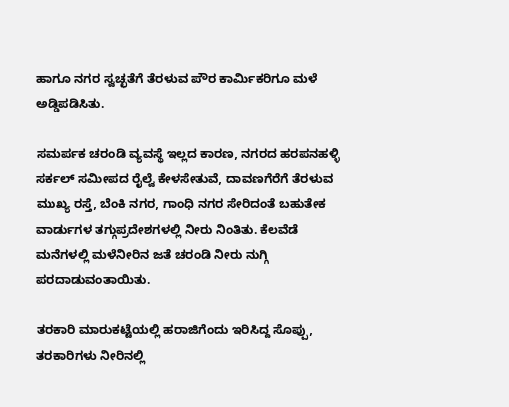ಹಾಗೂ ನಗರ ಸ್ವಚ್ಛತೆಗೆ ತೆರಳುವ ಪೌರ ಕಾರ್ಮಿಕರಿಗೂ ಮಳೆ ಅಡ್ಡಿಪಡಿಸಿತು.

ಸಮರ್ಪಕ ಚರಂಡಿ ವ್ಯವಸ್ಥೆ ಇಲ್ಲದ ಕಾರಣ, ನಗರದ ಹರಪನಹಳ್ಳಿ ಸರ್ಕಲ್ ಸಮೀಪದ ರೈಲ್ವೆ ಕೇಳಸೇತುವೆ, ದಾವಣಗೆರೆಗೆ ತೆರಳುವ ಮುಖ್ಯ ರಸ್ತೆ, ಬೆಂಕಿ ನಗರ, ಗಾಂಧಿ ನಗರ ಸೇರಿದಂತೆ ಬಹುತೇಕ ವಾರ್ಡುಗಳ ತಗ್ಗುಪ್ರದೇಶಗಳಲ್ಲಿ ನೀರು ನಿಂತಿತು. ಕೆಲವೆಡೆ ಮನೆಗಳಲ್ಲಿ ಮಳೆನೀರಿನ ಜತೆ ಚರಂಡಿ ನೀರು ನುಗ್ಗಿ ಪರದಾಡುವಂತಾಯಿತು.

ತರಕಾರಿ ಮಾರುಕಟ್ಟೆಯಲ್ಲಿ ಹರಾಜಿಗೆಂದು ಇರಿಸಿದ್ದ ಸೊಪ್ಪು, ತರಕಾರಿಗಳು ನೀರಿನಲ್ಲಿ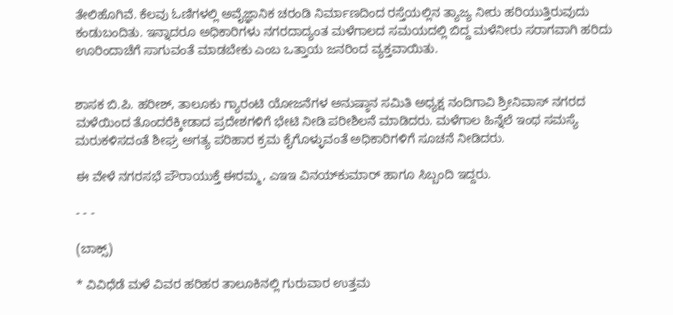ತೇಲಿಹೊಗಿವೆ. ಕೆಲವು ಓಣಿಗಳಲ್ಲಿ ಅವೈಜ್ಞಾನಿಕ ಚರಂಡಿ ನಿರ್ಮಾಣದಿಂದ ರಸ್ತೆಯಲ್ಲಿನ ತ್ಯಾಜ್ಯ ನೀರು ಹರಿಯುತ್ತಿರುವುದು ಕಂಡುಬಂದಿತು. ಇನ್ನಾದರೂ ಅಧಿಕಾರಿಗಳು ನಗರದಾದ್ಯಂತ ಮಳೆಗಾಲದ ಸಮಯದಲ್ಲಿ ಬಿದ್ದ ಮಳೆನೀರು ಸರಾಗವಾಗಿ ಹರಿದು ಊರಿಂದಾಚೆಗೆ ಸಾಗುವಂತೆ ಮಾಡಬೇಕು ಎಂಬ ಒತ್ತಾಯ ಜನರಿಂದ ವ್ಯಕ್ತವಾಯಿತು.


ಶಾಸಕ ಬಿ.ಪಿ. ಹರೀಶ್, ತಾಲೂಕು ಗ್ಯಾರಂಟಿ ಯೋಜನೆಗಳ ಅನುಷ್ಠಾನ ಸಮಿತಿ ಅಧ್ಯಕ್ಷ ನಂದಿಗಾವಿ ಶ್ರೀನಿವಾಸ್ ನಗರದ ಮಳೆಯಿಂದ ತೊಂದರೆಕ್ಕೀಡಾದ ಪ್ರದೇಶಗಳಿಗೆ ಭೇಟಿ ನೀಡಿ ಪರೀಶಿಲನೆ ಮಾಡಿದರು. ಮಳೆಗಾಲ ಹಿನ್ನೆಲೆ ಇಂಥ ಸಮಸ್ಯೆ ಮರುಕಳಿಸದಂತೆ ಶೀಘ್ರ ಅಗತ್ಯ ಪರಿಹಾರ ಕ್ರಮ ಕೈಗೊಳ್ಳುವಂತೆ ಅಧಿಕಾರಿಗಳಿಗೆ ಸೂಚನೆ ನೀಡಿದರು.

ಈ ವೇಳೆ ನಗರಸಭೆ ಪೌರಾಯುಕ್ತೆ ಈರಮ್ಮ, ಎಇಇ ವಿನಯ್‌ಕುಮಾರ್ ಹಾಗೂ ಸಿಬ್ಬಂದಿ ಇದ್ದರು.

- - -

(ಬಾಕ್ಸ್‌)

* ವಿವಿಧೆಡೆ ಮಳೆ ವಿವರ ಹರಿಹರ ತಾಲೂಕಿನಲ್ಲಿ ಗುರುವಾರ ಉತ್ತಮ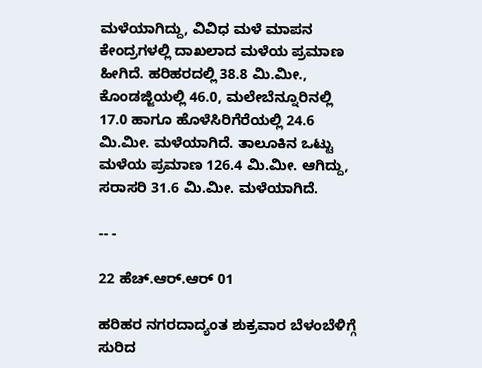ಮಳೆಯಾಗಿದ್ದು, ವಿವಿಧ ಮಳೆ ಮಾಪನ ಕೇಂದ್ರಗಳಲ್ಲಿ ದಾಖಲಾದ ಮಳೆಯ ಪ್ರಮಾಣ ಹೀಗಿದೆ. ಹರಿಹರದಲ್ಲಿ 38.8 ಮಿ.ಮೀ., ಕೊಂಡಜ್ಜಿಯಲ್ಲಿ 46.0, ಮಲೇಬೆನ್ನೂರಿನಲ್ಲಿ 17.0 ಹಾಗೂ ಹೊಳೆಸಿರಿಗೆರೆಯಲ್ಲಿ 24.6 ಮಿ.ಮೀ. ಮಳೆಯಾಗಿದೆ. ತಾಲೂಕಿನ ಒಟ್ಟು ಮಳೆಯ ಪ್ರಮಾಣ 126.4 ಮಿ.ಮೀ. ಆಗಿದ್ದು, ಸರಾಸರಿ 31.6 ಮಿ.ಮೀ. ಮಳೆಯಾಗಿದೆ.

-- -

22 ಹೆಚ್.ಆರ್.ಆರ್ 01

ಹರಿಹರ ನಗರದಾದ್ಯಂತ ಶುಕ್ರವಾರ ಬೆಳಂಬೆಳಿಗ್ಗೆ ಸುರಿದ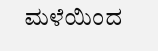ಮಳೆಯಿಂದ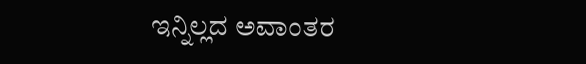ಇನ್ನಿಲ್ಲದ ಅವಾಂತರ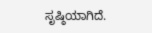ಸೃಷ್ಠಿಯಾಗಿದೆ.